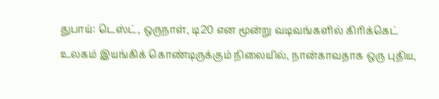துபாய்: டெஸ்ட், ஒருநாள், டி20 என மூன்று வடிவங்களில் கிரிக்கெட் உலகம் இயங்கிக் கொண்டிருக்கும் நிலையில், நான்காவதாக ஒரு புதிய,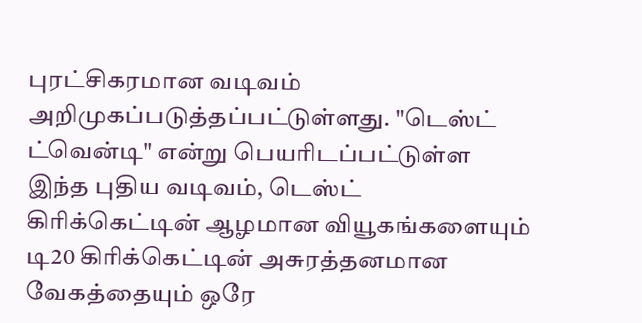புரட்சிகரமான வடிவம் அறிமுகப்படுத்தப்பட்டுள்ளது. "டெஸ்ட் ட்வென்டி" என்று பெயரிடப்பட்டுள்ள இந்த புதிய வடிவம், டெஸ்ட் கிரிக்கெட்டின் ஆழமான வியூகங்களையும் டி20 கிரிக்கெட்டின் அசுரத்தனமான வேகத்தையும் ஒரே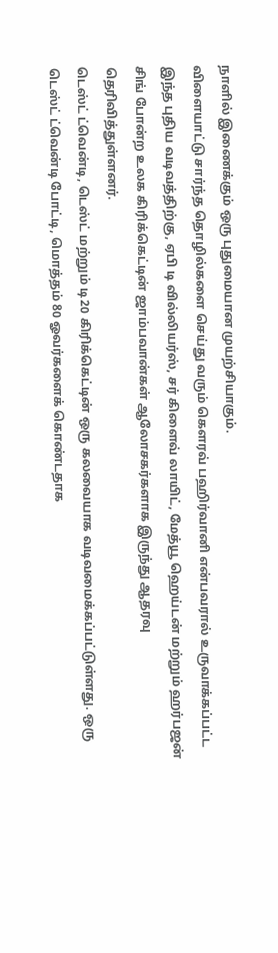நாளில் இணைக்கும் ஒரு புதுமையான முயற்சியாகும்.
விளையாட்டு சார்ந்த தொழில்களை செய்து வரும் கௌரவ் பஹிர்வானி என்பவரால் உருவாக்கப்பட்ட இந்த புதிய வடிவத்திற்கு, ஏபி டி வில்லியர்ஸ், சர் கிளைவ் லாயிட், மேத்யூ ஹெய்டன் மற்றும் ஹர்பஜன் சிங் போன்ற உலக கிரிக்கெட்டின் ஜாம்பவான்கள் ஆலோசகர்களாக இருந்து ஆதரவு தெரிவித்துள்ளனர்.
டெஸ்ட் ட்வென்டி, டெஸ்ட் மற்றும் டி20 கிரிக்கெட்டின் ஒரு கலவையாக வடிவமைக்கப்பட்டுள்ளது. ஒரு டெஸ்ட் ட்வென்டி போட்டி, மொத்தம் 80 ஓவர்களைக் கொண்டதாக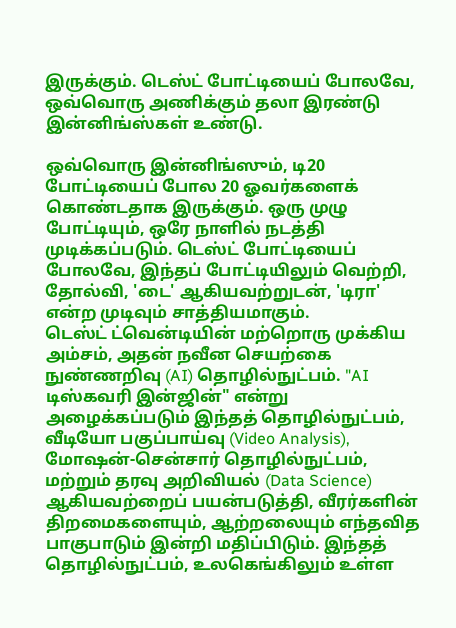இருக்கும். டெஸ்ட் போட்டியைப் போலவே, ஒவ்வொரு அணிக்கும் தலா இரண்டு இன்னிங்ஸ்கள் உண்டு.

ஒவ்வொரு இன்னிங்ஸும், டி20 போட்டியைப் போல 20 ஓவர்களைக் கொண்டதாக இருக்கும். ஒரு முழு போட்டியும், ஒரே நாளில் நடத்தி முடிக்கப்படும். டெஸ்ட் போட்டியைப் போலவே, இந்தப் போட்டியிலும் வெற்றி, தோல்வி, 'டை' ஆகியவற்றுடன், 'டிரா' என்ற முடிவும் சாத்தியமாகும்.
டெஸ்ட் ட்வென்டியின் மற்றொரு முக்கிய அம்சம், அதன் நவீன செயற்கை நுண்ணறிவு (AI) தொழில்நுட்பம். "AI டிஸ்கவரி இன்ஜின்" என்று அழைக்கப்படும் இந்தத் தொழில்நுட்பம், வீடியோ பகுப்பாய்வு (Video Analysis), மோஷன்-சென்சார் தொழில்நுட்பம், மற்றும் தரவு அறிவியல் (Data Science) ஆகியவற்றைப் பயன்படுத்தி, வீரர்களின் திறமைகளையும், ஆற்றலையும் எந்தவித பாகுபாடும் இன்றி மதிப்பிடும். இந்தத் தொழில்நுட்பம், உலகெங்கிலும் உள்ள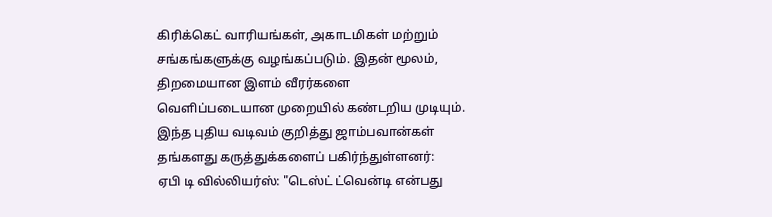கிரிக்கெட் வாரியங்கள், அகாடமிகள் மற்றும் சங்கங்களுக்கு வழங்கப்படும். இதன் மூலம், திறமையான இளம் வீரர்களை வெளிப்படையான முறையில் கண்டறிய முடியும்.
இந்த புதிய வடிவம் குறித்து ஜாம்பவான்கள் தங்களது கருத்துக்களைப் பகிர்ந்துள்ளனர்:
ஏபி டி வில்லியர்ஸ்: "டெஸ்ட் ட்வென்டி என்பது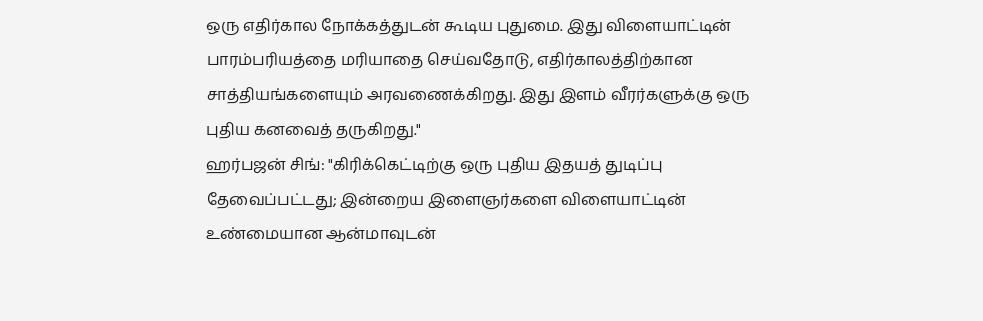ஒரு எதிர்கால நோக்கத்துடன் கூடிய புதுமை. இது விளையாட்டின் பாரம்பரியத்தை மரியாதை செய்வதோடு, எதிர்காலத்திற்கான சாத்தியங்களையும் அரவணைக்கிறது. இது இளம் வீரர்களுக்கு ஒரு புதிய கனவைத் தருகிறது."
ஹர்பஜன் சிங்: "கிரிக்கெட்டிற்கு ஒரு புதிய இதயத் துடிப்பு தேவைப்பட்டது; இன்றைய இளைஞர்களை விளையாட்டின் உண்மையான ஆன்மாவுடன்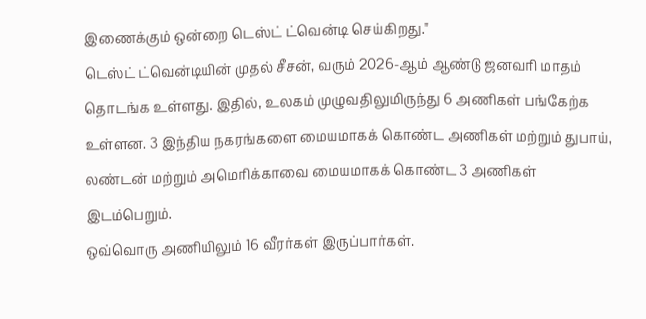இணைக்கும் ஒன்றை டெஸ்ட் ட்வென்டி செய்கிறது."
டெஸ்ட் ட்வென்டியின் முதல் சீசன், வரும் 2026-ஆம் ஆண்டு ஜனவரி மாதம் தொடங்க உள்ளது. இதில், உலகம் முழுவதிலுமிருந்து 6 அணிகள் பங்கேற்க உள்ளன. 3 இந்திய நகரங்களை மையமாகக் கொண்ட அணிகள் மற்றும் துபாய், லண்டன் மற்றும் அமெரிக்காவை மையமாகக் கொண்ட 3 அணிகள் இடம்பெறும்.
ஒவ்வொரு அணியிலும் 16 வீரர்கள் இருப்பார்கள்.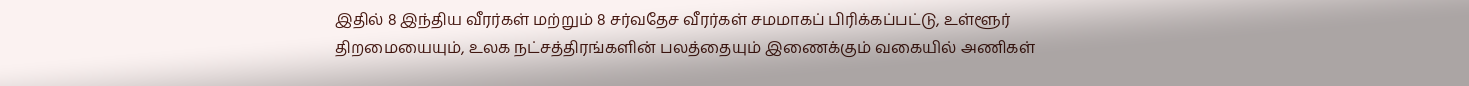இதில் 8 இந்திய வீரர்கள் மற்றும் 8 சர்வதேச வீரர்கள் சமமாகப் பிரிக்கப்பட்டு, உள்ளூர் திறமையையும், உலக நட்சத்திரங்களின் பலத்தையும் இணைக்கும் வகையில் அணிகள்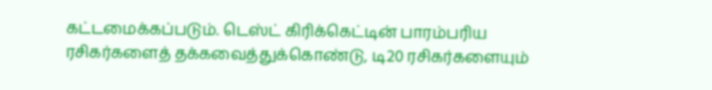கட்டமைக்கப்படும். டெஸ்ட் கிரிக்கெட்டின் பாரம்பரிய ரசிகர்களைத் தக்கவைத்துக்கொண்டு, டி20 ரசிகர்களையும்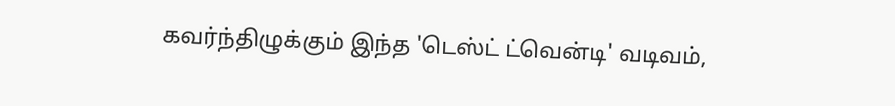கவர்ந்திழுக்கும் இந்த 'டெஸ்ட் ட்வென்டி' வடிவம்,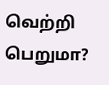வெற்றி பெறுமா?